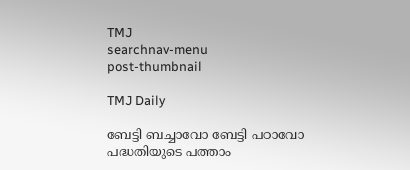TMJ
searchnav-menu
post-thumbnail

TMJ Daily

ബേട്ടി ബച്ചാവോ ബേട്ടി പഠാവോ പദ്ധതിയുടെ പത്താം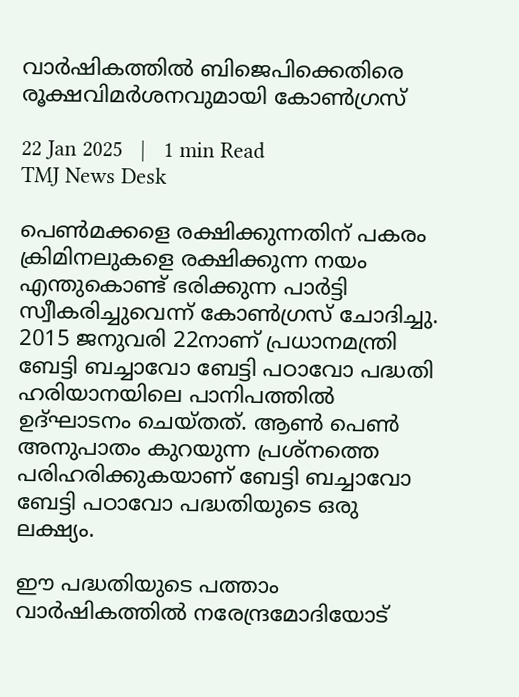വാര്‍ഷികത്തില്‍ ബിജെപിക്കെതിരെ രൂക്ഷവിമര്‍ശനവുമായി കോണ്‍ഗ്രസ്

22 Jan 2025   |   1 min Read
TMJ News Desk

പെണ്‍മക്കളെ രക്ഷിക്കുന്നതിന് പകരം ക്രിമിനലുകളെ രക്ഷിക്കുന്ന നയം എന്തുകൊണ്ട് ഭരിക്കുന്ന പാര്‍ട്ടി സ്വീകരിച്ചുവെന്ന് കോണ്‍ഗ്രസ് ചോദിച്ചു. 2015 ജനുവരി 22നാണ് പ്രധാനമന്ത്രി ബേട്ടി ബച്ചാവോ ബേട്ടി പഠാവോ പദ്ധതി ഹരിയാനയിലെ പാനിപത്തില്‍ ഉദ്ഘാടനം ചെയ്തത്. ആണ്‍ പെണ്‍ അനുപാതം കുറയുന്ന പ്രശ്‌നത്തെ പരിഹരിക്കുകയാണ് ബേട്ടി ബച്ചാവോ ബേട്ടി പഠാവോ പദ്ധതിയുടെ ഒരു ലക്ഷ്യം.

ഈ പദ്ധതിയുടെ പത്താം വാര്‍ഷികത്തില്‍ നരേന്ദ്രമോദിയോട്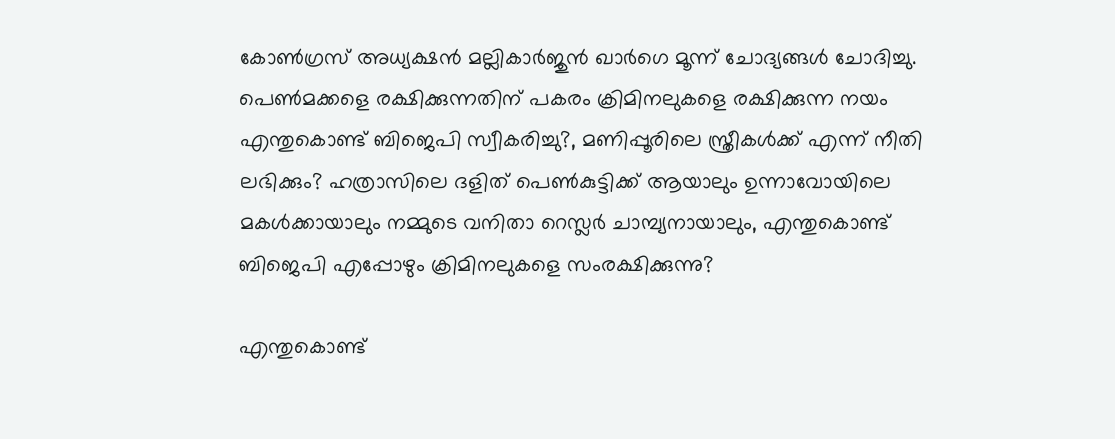കോണ്‍ഗ്രസ് അധ്യക്ഷന്‍ മല്ലികാര്‍ജുന്‍ ഖാര്‍ഗെ മൂന്ന് ചോദ്യങ്ങള്‍ ചോദിച്ചു. പെണ്‍മക്കളെ രക്ഷിക്കുന്നതിന് പകരം ക്രിമിനലുകളെ രക്ഷിക്കുന്ന നയം എന്തുകൊണ്ട് ബിജെപി സ്വീകരിച്ചു?, മണിപ്പൂരിലെ സ്ത്രീകള്‍ക്ക് എന്ന് നീതി ലഭിക്കും? ഹത്രാസിലെ ദളിത് പെണ്‍കുട്ടിക്ക് ആയാലും ഉന്നാവോയിലെ മകള്‍ക്കായാലും നമ്മുടെ വനിതാ റെസ്ലര്‍ ചാമ്പ്യനായാലും, എന്തുകൊണ്ട് ബിജെപി എപ്പോഴും ക്രിമിനലുകളെ സംരക്ഷിക്കുന്നു?

എന്തുകൊണ്ട്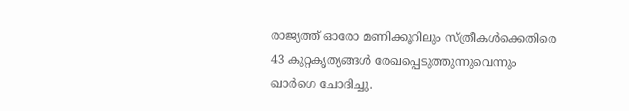രാജ്യത്ത് ഓരോ മണിക്കൂറിലും സ്ത്രീകള്‍ക്കെതിരെ 43 കുറ്റകൃത്യങ്ങള്‍ രേഖപ്പെടുത്തുന്നുവെന്നും ഖാര്‍ഗെ ചോദിച്ചു.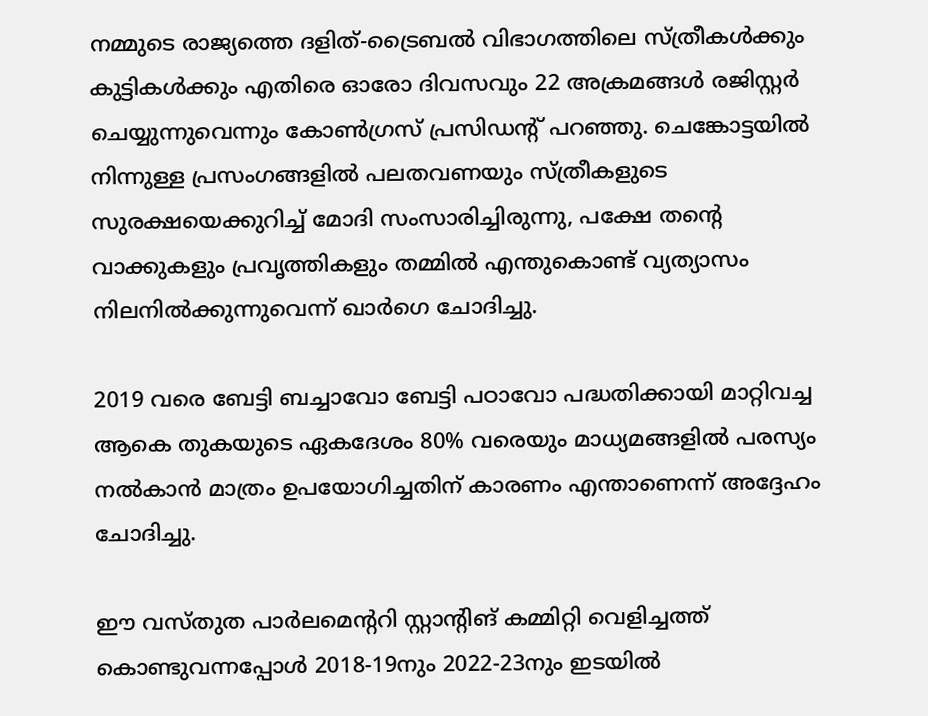നമ്മുടെ രാജ്യത്തെ ദളിത്-ട്രൈബല്‍ വിഭാഗത്തിലെ സ്ത്രീകള്‍ക്കും കുട്ടികള്‍ക്കും എതിരെ ഓരോ ദിവസവും 22 അക്രമങ്ങള്‍ രജിസ്റ്റര്‍ ചെയ്യുന്നുവെന്നും കോണ്‍ഗ്രസ് പ്രസിഡന്റ് പറഞ്ഞു. ചെങ്കോട്ടയില്‍ നിന്നുള്ള പ്രസംഗങ്ങളില്‍ പലതവണയും സ്ത്രീകളുടെ സുരക്ഷയെക്കുറിച്ച് മോദി സംസാരിച്ചിരുന്നു, പക്ഷേ തന്റെ വാക്കുകളും പ്രവൃത്തികളും തമ്മില്‍ എന്തുകൊണ്ട് വ്യത്യാസം നിലനില്‍ക്കുന്നുവെന്ന് ഖാര്‍ഗെ ചോദിച്ചു.

2019 വരെ ബേട്ടി ബച്ചാവോ ബേട്ടി പഠാവോ പദ്ധതിക്കായി മാറ്റിവച്ച ആകെ തുകയുടെ ഏകദേശം 80% വരെയും മാധ്യമങ്ങളില്‍ പരസ്യം നല്‍കാന്‍ മാത്രം ഉപയോഗിച്ചതിന് കാരണം എന്താണെന്ന് അദ്ദേഹം ചോദിച്ചു.

ഈ വസ്തുത പാര്‍ലമെന്ററി സ്റ്റാന്റിങ് കമ്മിറ്റി വെളിച്ചത്ത് കൊണ്ടുവന്നപ്പോള്‍ 2018-19നും 2022-23നും ഇടയില്‍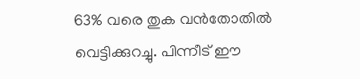63% വരെ തുക വന്‍തോതില്‍ വെട്ടിക്കുറച്ചു. പിന്നീട് ഈ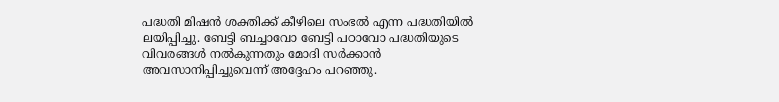പദ്ധതി മിഷന്‍ ശക്തിക്ക് കീഴിലെ സംഭല്‍ എന്ന പദ്ധതിയില്‍ ലയിപ്പിച്ചു. ബേട്ടി ബച്ചാവോ ബേട്ടി പഠാവോ പദ്ധതിയുടെ വിവരങ്ങള്‍ നല്‍കുന്നതും മോദി സര്‍ക്കാന്‍ അവസാനിപ്പിച്ചുവെന്ന് അദ്ദേഹം പറഞ്ഞു.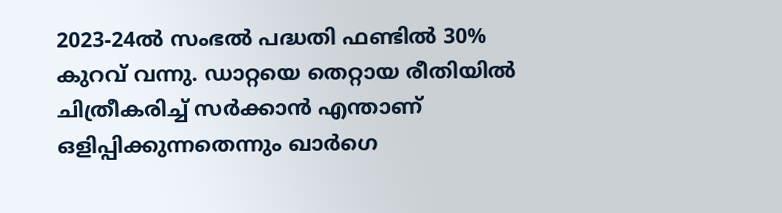2023-24ല്‍ സംഭല്‍ പദ്ധതി ഫണ്ടില്‍ 30% കുറവ് വന്നു. ഡാറ്റയെ തെറ്റായ രീതിയില്‍ ചിത്രീകരിച്ച് സര്‍ക്കാന്‍ എന്താണ് ഒളിപ്പിക്കുന്നതെന്നും ഖാര്‍ഗെ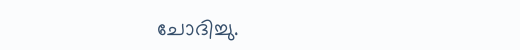ചോദിച്ചു.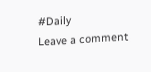#Daily
Leave a comment